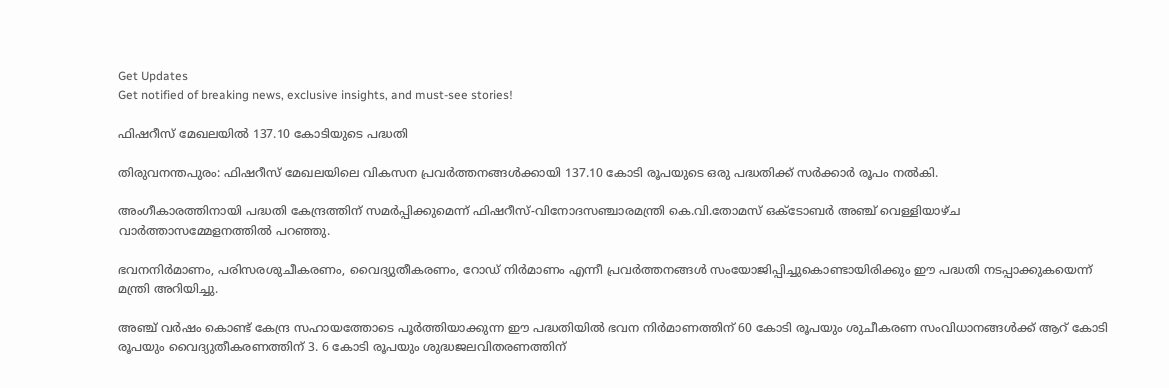Get Updates
Get notified of breaking news, exclusive insights, and must-see stories!

ഫിഷറീസ് മേഖലയില്‍ 137.10 കോടിയുടെ പദ്ധതി

തിരുവനന്തപുരം: ഫിഷറീസ് മേഖലയിലെ വികസന പ്രവര്‍ത്തനങ്ങള്‍ക്കായി 137.10 കോടി രൂപയുടെ ഒരു പദ്ധതിക്ക് സര്‍ക്കാര്‍ രൂപം നല്‍കി.

അംഗീകാരത്തിനായി പദ്ധതി കേന്ദ്രത്തിന് സമര്‍പ്പിക്കുമെന്ന് ഫിഷറീസ്-വിനോദസഞ്ചാരമന്ത്രി കെ.വി.തോമസ് ഒക്ടോബര്‍ അഞ്ച് വെള്ളിയാഴ്ച വാര്‍ത്താസമ്മേളനത്തില്‍ പറഞ്ഞു.

ഭവനനിര്‍മാണം, പരിസരശുചീകരണം, വൈദ്യുതീകരണം, റോഡ് നിര്‍മാണം എന്നീ പ്രവര്‍ത്തനങ്ങള്‍ സംയോജിപ്പിച്ചുകൊണ്ടായിരിക്കും ഈ പദ്ധതി നടപ്പാക്കുകയെന്ന് മന്ത്രി അറിയിച്ചു.

അഞ്ച് വര്‍ഷം കൊണ്ട് കേന്ദ്ര സഹായത്തോടെ പൂര്‍ത്തിയാക്കുന്ന ഈ പദ്ധതിയില്‍ ഭവന നിര്‍മാണത്തിന് 60 കോടി രൂപയും ശുചീകരണ സംവിധാനങ്ങള്‍ക്ക് ആറ് കോടി രൂപയും വൈദ്യുതീകരണത്തിന് 3. 6 കോടി രൂപയും ശുദ്ധജലവിതരണത്തിന്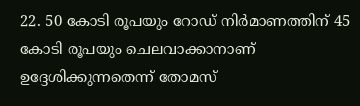22. 50 കോടി രൂപയും റോഡ് നിര്‍മാണത്തിന് 45 കോടി രൂപയും ചെലവാക്കാനാണ് ഉദ്ദേശിക്കുന്നതെന്ന് തോമസ്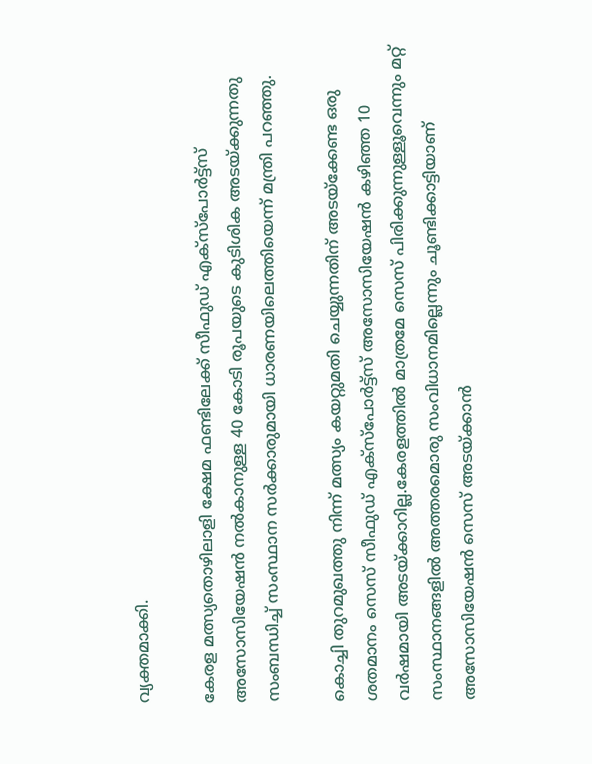വ്യക്തമാക്കി.

കേരള മത്സ്യതൊഴിലാളി ക്ഷേമ ഫണ്ടിലേക്ക് സീഫുഡ് എക്സ്പോര്‍ട്ട്സ് അസോസിയേഷന്‍ നല്‍കാനുള്ള 40 കോടി രൂപയുടെ കുടിശിക അടയ്ക്കുന്നതു സംബന്ധിച്ച് സംസ്ഥാന സര്‍ക്കാരുമായി ധാരണയിലെത്തിയെന്ന് മന്ത്രി പറഞ്ഞു.

കൊച്ചി തുറമുഖത്തു നിന്ന് മത്സ്യം കയറ്റുമതി ചെയ്യുന്നതിന് അടയ്ക്കേണ്ട ഒരു ശതമാനം സെസ് സീഫുഡ് എക്സ്പോര്‍ട്ട്സ് അസോസിയേഷന്‍ കഴിഞ്ഞ 10 വര്‍ഷമായി അടയ്ക്കാറില്ല.കേരളത്തില്‍ മാത്രമേ സെസ് പിരിക്കുന്നുള്ളൂവെന്നും മറ്റ് സംസ്ഥാനങ്ങളില്‍ അത്തരമൊരു സംവിധാനമില്ലെന്നും ചൂണ്ടിക്കാട്ടിയാണ് അസോസിയേഷന്‍ സെസ് അടയ്ക്കാന്‍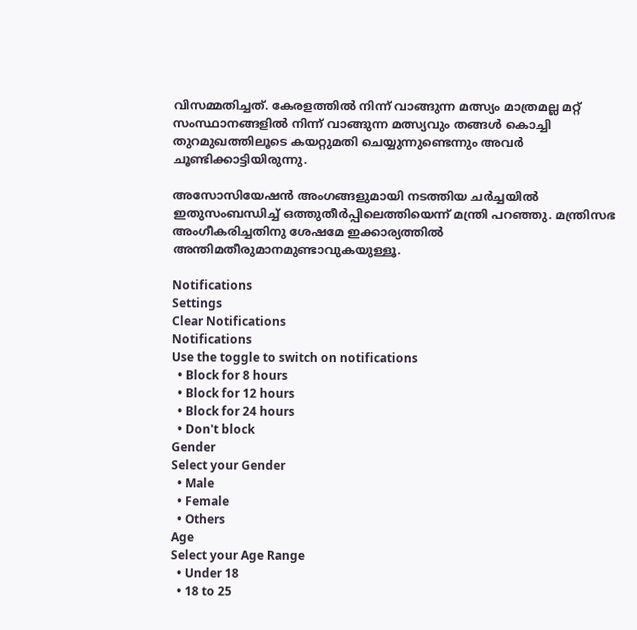വിസമ്മതിച്ചത്. കേരളത്തില്‍ നിന്ന് വാങ്ങുന്ന മത്സ്യം മാത്രമല്ല മറ്റ് സംസ്ഥാനങ്ങളില്‍ നിന്ന് വാങ്ങുന്ന മത്സ്യവും തങ്ങള്‍ കൊച്ചി തുറമുഖത്തിലൂടെ കയറ്റുമതി ചെയ്യുന്നുണ്ടെന്നും അവര്‍ ചൂണ്ടിക്കാട്ടിയിരുന്നു.

അസോസിയേഷന്‍ അംഗങ്ങളുമായി നടത്തിയ ചര്‍ച്ചയില്‍ ഇതുസംബന്ധിച്ച് ഒത്തുതീര്‍പ്പിലെത്തിയെന്ന് മന്ത്രി പറഞ്ഞു. മന്ത്രിസഭ അംഗീകരിച്ചതിനു ശേഷമേ ഇക്കാര്യത്തില്‍ അന്തിമതീരുമാനമുണ്ടാവുകയുള്ളൂ.

Notifications
Settings
Clear Notifications
Notifications
Use the toggle to switch on notifications
  • Block for 8 hours
  • Block for 12 hours
  • Block for 24 hours
  • Don't block
Gender
Select your Gender
  • Male
  • Female
  • Others
Age
Select your Age Range
  • Under 18
  • 18 to 25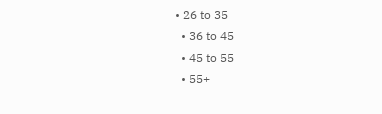• 26 to 35
  • 36 to 45
  • 45 to 55
  • 55+